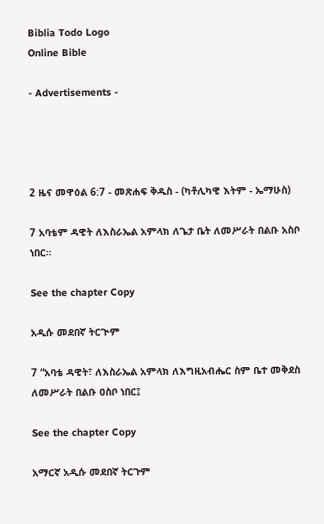Biblia Todo Logo
Online Bible

- Advertisements -




2 ዜና መዋዕል 6:7 - መጽሐፍ ቅዱስ - (ካቶሊካዊ እትም - ኤማሁስ)

7 አባቴም ዳዊት ለእስራኤል አምላክ ለጌታ ቤት ለመሥራት በልቡ አስቦ ነበር።

See the chapter Copy

አዲሱ መደበኛ ትርጒም

7 “አባቴ ዳዊት፣ ለእስራኤል አምላክ ለእግዚአብሔር ስም ቤተ መቅደስ ለመሥራት በልቡ ዐስቦ ነበር፤

See the chapter Copy

አማርኛ አዲሱ መደበኛ ትርጉም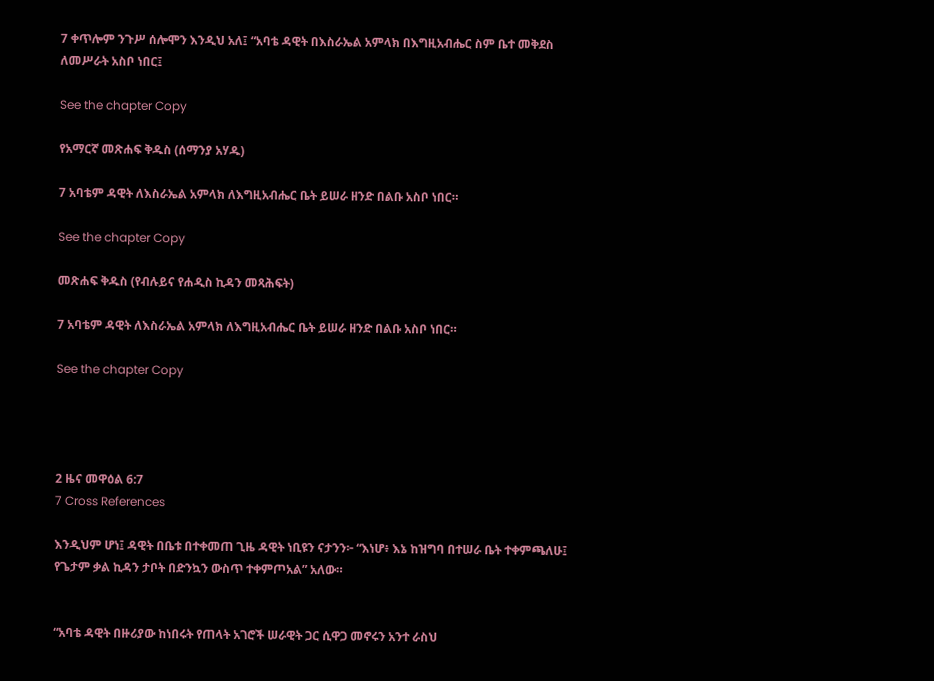7 ቀጥሎም ንጉሥ ሰሎሞን እንዲህ አለ፤ “አባቴ ዳዊት በእስራኤል አምላክ በእግዚአብሔር ስም ቤተ መቅደስ ለመሥራት አስቦ ነበር፤

See the chapter Copy

የአማርኛ መጽሐፍ ቅዱስ (ሰማንያ አሃዱ)

7 አባቴም ዳዊት ለእስራኤል አምላክ ለእግዚአብሔር ቤት ይሠራ ዘንድ በልቡ አስቦ ነበር።

See the chapter Copy

መጽሐፍ ቅዱስ (የብሉይና የሐዲስ ኪዳን መጻሕፍት)

7 አባቴም ዳዊት ለእስራኤል አምላክ ለእግዚአብሔር ቤት ይሠራ ዘንድ በልቡ አስቦ ነበር።

See the chapter Copy




2 ዜና መዋዕል 6:7
7 Cross References

እንዲህም ሆነ፤ ዳዊት በቤቱ በተቀመጠ ጊዜ ዳዊት ነቢዩን ናታንን፦ “እነሆ፥ እኔ ከዝግባ በተሠራ ቤት ተቀምጫለሁ፤ የጌታም ቃል ኪዳን ታቦት በድንኳን ውስጥ ተቀምጦአል” አለው።


“አባቴ ዳዊት በዙሪያው ከነበሩት የጠላት አገሮች ሠራዊት ጋር ሲዋጋ መኖሩን አንተ ራስህ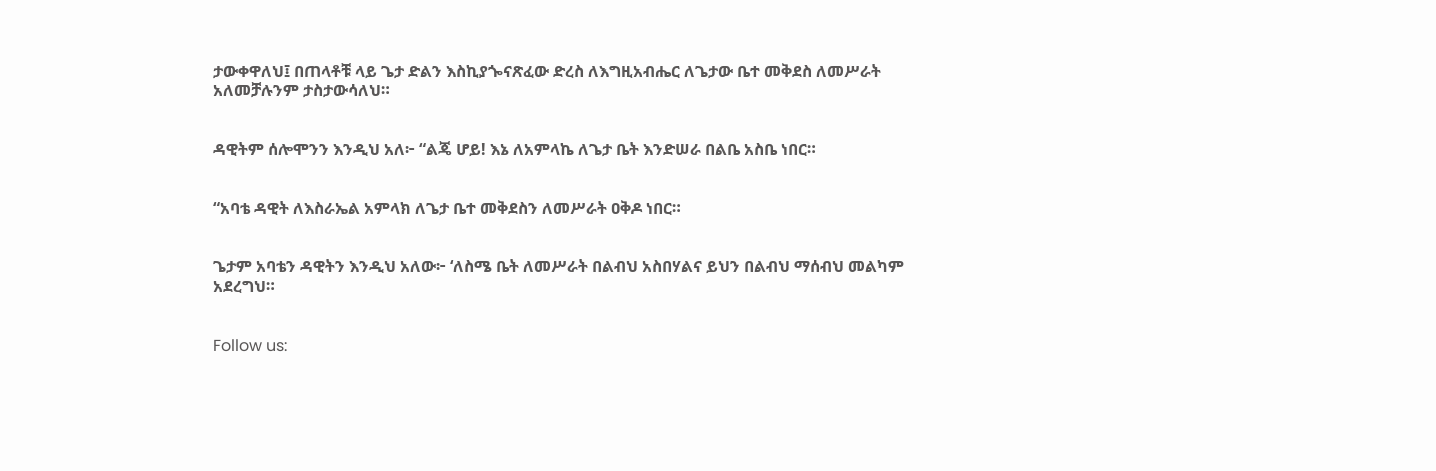ታውቀዋለህ፤ በጠላቶቹ ላይ ጌታ ድልን እስኪያጐናጽፈው ድረስ ለእግዚአብሔር ለጌታው ቤተ መቅደስ ለመሥራት አለመቻሉንም ታስታውሳለህ።


ዳዊትም ሰሎሞንን እንዲህ አለ፦ “ልጄ ሆይ! እኔ ለአምላኬ ለጌታ ቤት እንድሠራ በልቤ አስቤ ነበር።


“አባቴ ዳዊት ለእስራኤል አምላክ ለጌታ ቤተ መቅደስን ለመሥራት ዐቅዶ ነበር።


ጌታም አባቴን ዳዊትን እንዲህ አለው፦ ‘ለስሜ ቤት ለመሥራት በልብህ አስበሃልና ይህን በልብህ ማሰብህ መልካም አደረግህ።


Follow us: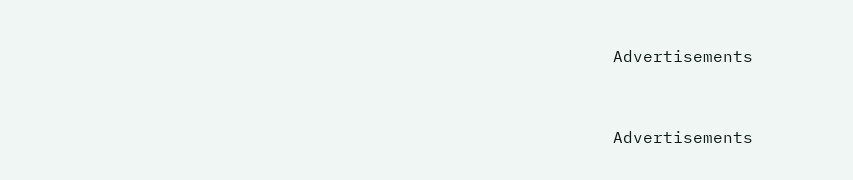Advertisements


Advertisements